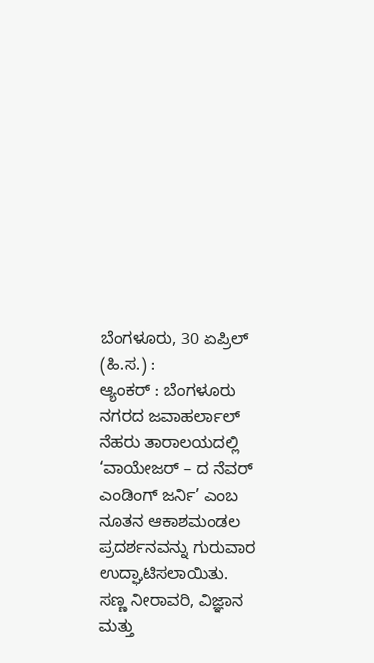ಬೆಂಗಳೂರು, 30 ಏಪ್ರಿಲ್ (ಹಿ.ಸ.) :
ಆ್ಯಂಕರ್ : ಬೆಂಗಳೂರು ನಗರದ ಜವಾಹರ್ಲಾಲ್ ನೆಹರು ತಾರಾಲಯದಲ್ಲಿ ‘ವಾಯೇಜರ್ – ದ ನೆವರ್ ಎಂಡಿಂಗ್ ಜರ್ನಿ’ ಎಂಬ ನೂತನ ಆಕಾಶಮಂಡಲ ಪ್ರದರ್ಶನವನ್ನು ಗುರುವಾರ ಉದ್ಘಾಟಿಸಲಾಯಿತು. ಸಣ್ಣ ನೀರಾವರಿ, ವಿಜ್ಞಾನ ಮತ್ತು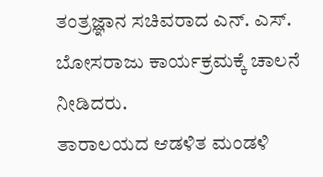ತಂತ್ರಜ್ಞಾನ ಸಚಿವರಾದ ಎನ್. ಎಸ್. ಬೋಸರಾಜು ಕಾರ್ಯಕ್ರಮಕ್ಕೆ ಚಾಲನೆ ನೀಡಿದರು.
ತಾರಾಲಯದ ಆಡಳಿತ ಮಂಡಳಿ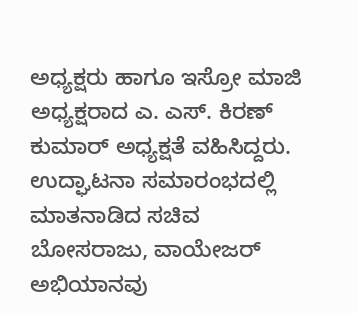ಅಧ್ಯಕ್ಷರು ಹಾಗೂ ಇಸ್ರೋ ಮಾಜಿ ಅಧ್ಯಕ್ಷರಾದ ಎ. ಎಸ್. ಕಿರಣ್ ಕುಮಾರ್ ಅಧ್ಯಕ್ಷತೆ ವಹಿಸಿದ್ದರು.
ಉದ್ಘಾಟನಾ ಸಮಾರಂಭದಲ್ಲಿ ಮಾತನಾಡಿದ ಸಚಿವ ಬೋಸರಾಜು, ವಾಯೇಜರ್ ಅಭಿಯಾನವು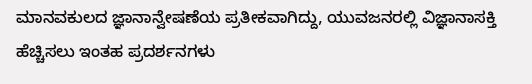ಮಾನವಕುಲದ ಜ್ಞಾನಾನ್ವೇಷಣೆಯ ಪ್ರತೀಕವಾಗಿದ್ದು, ಯುವಜನರಲ್ಲಿ ವಿಜ್ಞಾನಾಸಕ್ತಿ ಹೆಚ್ಚಿಸಲು ಇಂತಹ ಪ್ರದರ್ಶನಗಳು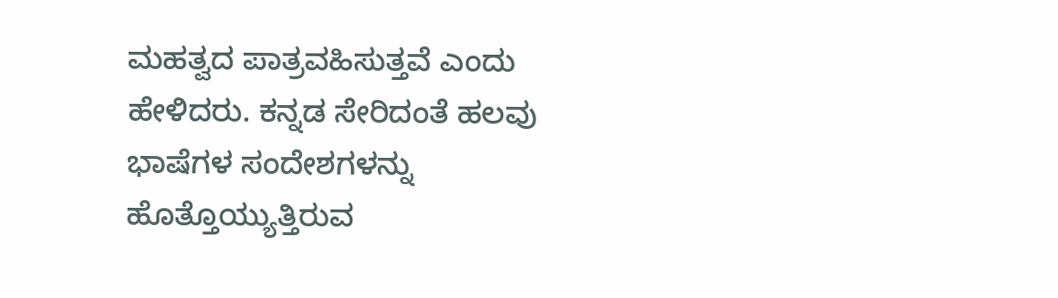ಮಹತ್ವದ ಪಾತ್ರವಹಿಸುತ್ತವೆ ಎಂದು ಹೇಳಿದರು. ಕನ್ನಡ ಸೇರಿದಂತೆ ಹಲವು ಭಾಷೆಗಳ ಸಂದೇಶಗಳನ್ನು ಹೊತ್ತೊಯ್ಯುತ್ತಿರುವ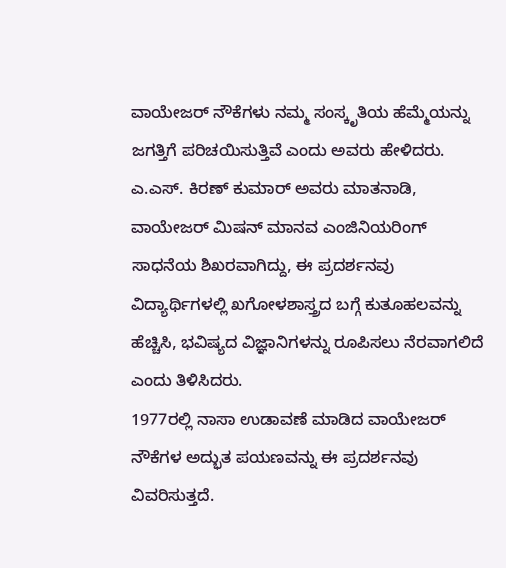ವಾಯೇಜರ್ ನೌಕೆಗಳು ನಮ್ಮ ಸಂಸ್ಕೃತಿಯ ಹೆಮ್ಮೆಯನ್ನು ಜಗತ್ತಿಗೆ ಪರಿಚಯಿಸುತ್ತಿವೆ ಎಂದು ಅವರು ಹೇಳಿದರು.
ಎ.ಎಸ್. ಕಿರಣ್ ಕುಮಾರ್ ಅವರು ಮಾತನಾಡಿ, ವಾಯೇಜರ್ ಮಿಷನ್ ಮಾನವ ಎಂಜಿನಿಯರಿಂಗ್ ಸಾಧನೆಯ ಶಿಖರವಾಗಿದ್ದು, ಈ ಪ್ರದರ್ಶನವು ವಿದ್ಯಾರ್ಥಿಗಳಲ್ಲಿ ಖಗೋಳಶಾಸ್ತ್ರದ ಬಗ್ಗೆ ಕುತೂಹಲವನ್ನು ಹೆಚ್ಚಿಸಿ, ಭವಿಷ್ಯದ ವಿಜ್ಞಾನಿಗಳನ್ನು ರೂಪಿಸಲು ನೆರವಾಗಲಿದೆ ಎಂದು ತಿಳಿಸಿದರು.
1977ರಲ್ಲಿ ನಾಸಾ ಉಡಾವಣೆ ಮಾಡಿದ ವಾಯೇಜರ್ ನೌಕೆಗಳ ಅದ್ಭುತ ಪಯಣವನ್ನು ಈ ಪ್ರದರ್ಶನವು ವಿವರಿಸುತ್ತದೆ.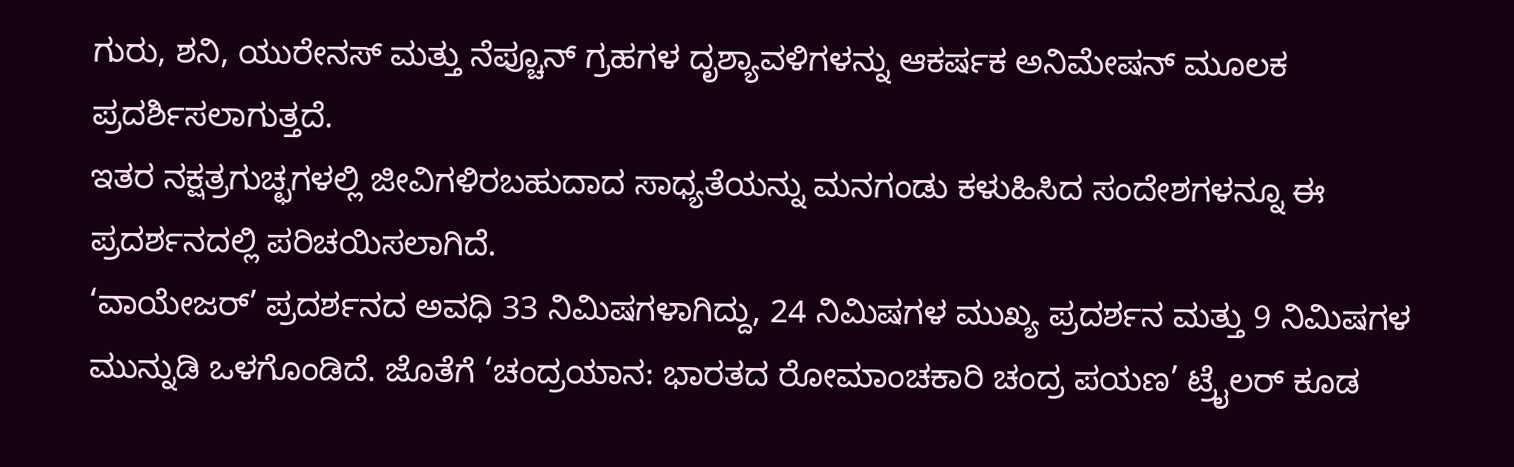ಗುರು, ಶನಿ, ಯುರೇನಸ್ ಮತ್ತು ನೆಪ್ಚೂನ್ ಗ್ರಹಗಳ ದೃಶ್ಯಾವಳಿಗಳನ್ನು ಆಕರ್ಷಕ ಅನಿಮೇಷನ್ ಮೂಲಕ ಪ್ರದರ್ಶಿಸಲಾಗುತ್ತದೆ.
ಇತರ ನಕ್ಷತ್ರಗುಚ್ಛಗಳಲ್ಲಿ ಜೀವಿಗಳಿರಬಹುದಾದ ಸಾಧ್ಯತೆಯನ್ನು ಮನಗಂಡು ಕಳುಹಿಸಿದ ಸಂದೇಶಗಳನ್ನೂ ಈ ಪ್ರದರ್ಶನದಲ್ಲಿ ಪರಿಚಯಿಸಲಾಗಿದೆ.
‘ವಾಯೇಜರ್’ ಪ್ರದರ್ಶನದ ಅವಧಿ 33 ನಿಮಿಷಗಳಾಗಿದ್ದು, 24 ನಿಮಿಷಗಳ ಮುಖ್ಯ ಪ್ರದರ್ಶನ ಮತ್ತು 9 ನಿಮಿಷಗಳ ಮುನ್ನುಡಿ ಒಳಗೊಂಡಿದೆ. ಜೊತೆಗೆ ‘ಚಂದ್ರಯಾನ: ಭಾರತದ ರೋಮಾಂಚಕಾರಿ ಚಂದ್ರ ಪಯಣ’ ಟ್ರೈಲರ್ ಕೂಡ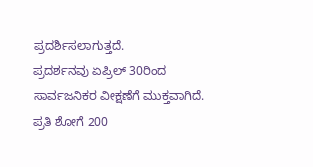ಪ್ರದರ್ಶಿಸಲಾಗುತ್ತದೆ.
ಪ್ರದರ್ಶನವು ಏಪ್ರಿಲ್ 30ರಿಂದ ಸಾರ್ವಜನಿಕರ ವೀಕ್ಷಣೆಗೆ ಮುಕ್ತವಾಗಿದೆ.
ಪ್ರತಿ ಶೋಗೆ 200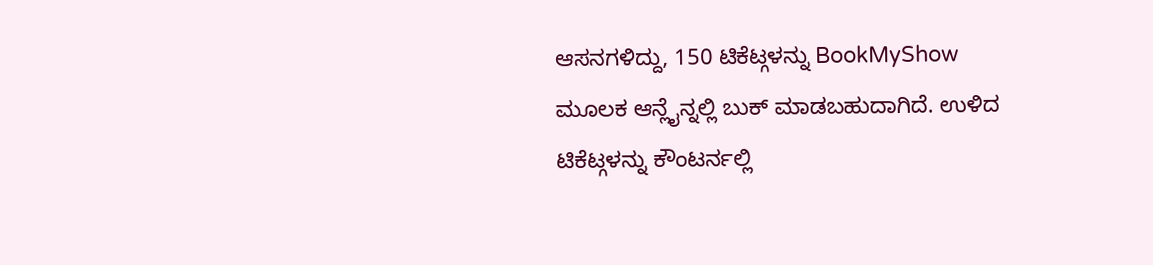ಆಸನಗಳಿದ್ದು, 150 ಟಿಕೆಟ್ಗಳನ್ನು BookMyShow ಮೂಲಕ ಆನ್ಲೈನ್ನಲ್ಲಿ ಬುಕ್ ಮಾಡಬಹುದಾಗಿದೆ. ಉಳಿದ ಟಿಕೆಟ್ಗಳನ್ನು ಕೌಂಟರ್ನಲ್ಲಿ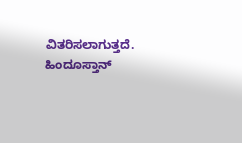ವಿತರಿಸಲಾಗುತ್ತದೆ.
ಹಿಂದೂಸ್ತಾನ್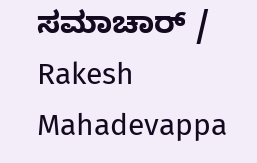ಸಮಾಚಾರ್ / Rakesh Mahadevappa